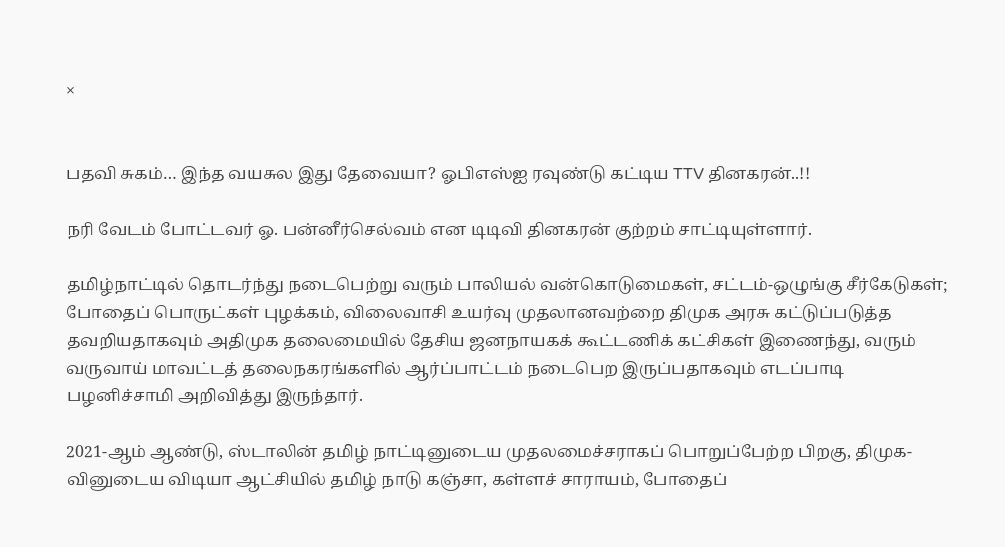×


பதவி சுகம்… இந்த வயசுல இது தேவையா? ஓபிஎஸ்ஐ ரவுண்டு கட்டிய TTV தினகரன்..!!

நரி வேடம் போட்டவர் ஓ. பன்னீர்செல்வம் என டிடிவி தினகரன் குற்றம் சாட்டியுள்ளார்.

தமிழ்நாட்டில் தொடர்ந்து நடைபெற்று வரும் பாலியல் வன்கொடுமைகள், சட்டம்-ஒழுங்கு சீர்கேடுகள்; போதைப் பொருட்கள் புழக்கம், விலைவாசி உயர்வு முதலானவற்றை திமுக அரசு கட்டுப்படுத்த தவறியதாகவும் அதிமுக தலைமையில் தேசிய ஜனநாயகக் கூட்டணிக் கட்சிகள் இணைந்து, வரும் வருவாய் மாவட்டத் தலைநகரங்களில் ஆர்ப்பாட்டம் நடைபெற இருப்பதாகவும் எடப்பாடி பழனிச்சாமி அறிவித்து இருந்தார்.

2021-ஆம் ஆண்டு, ஸ்டாலின் தமிழ் நாட்டினுடைய முதலமைச்சராகப் பொறுப்பேற்ற பிறகு, திமுக-வினுடைய விடியா ஆட்சியில் தமிழ் நாடு கஞ்சா, கள்ளச் சாராயம், போதைப்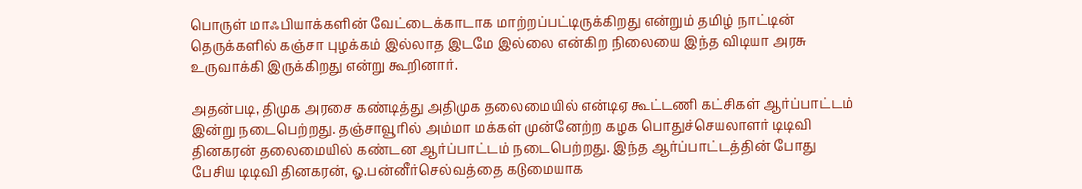பொருள் மாஃபியாக்களின் வேட்டைக்காடாக மாற்றப்பட்டிருக்கிறது என்றும் தமிழ் நாட்டின் தெருக்களில் கஞ்சா புழக்கம் இல்லாத இடமே இல்லை என்கிற நிலையை இந்த விடியா அரசு உருவாக்கி இருக்கிறது என்று கூறினார்.

அதன்படி, திமுக அரசை கண்டித்து அதிமுக தலைமையில் என்டிஏ கூட்டணி கட்சிகள் ஆர்ப்பாட்டம் இன்று நடைபெற்றது. தஞ்சாவூரில் அம்மா மக்கள் முன்னேற்ற கழக பொதுச்செயலாளர் டிடிவி தினகரன் தலைமையில் கண்டன ஆர்ப்பாட்டம் நடைபெற்றது. இந்த ஆர்ப்பாட்டத்தின் போது பேசிய டிடிவி தினகரன், ஓ.பன்னீர்செல்வத்தை கடுமையாக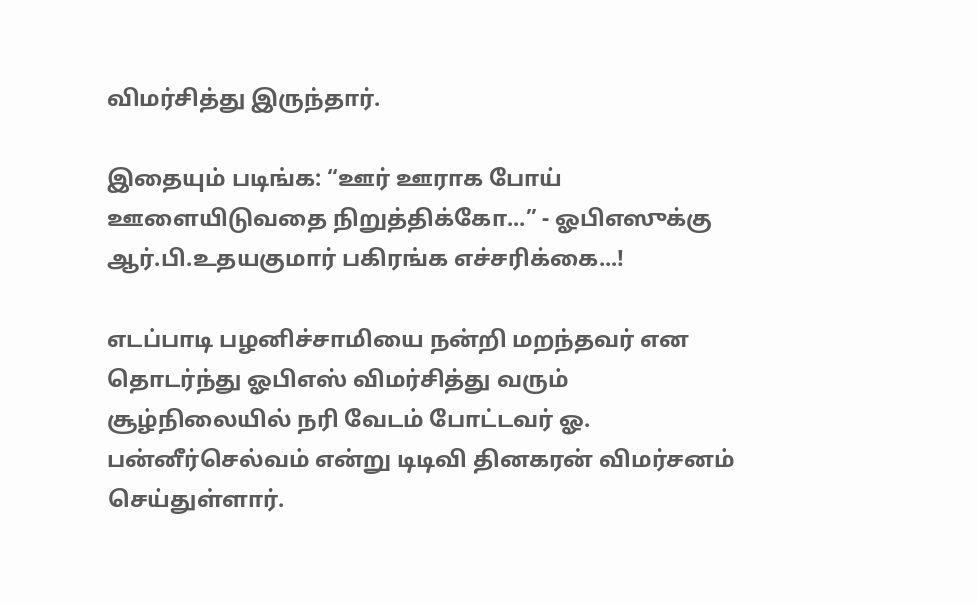விமர்சித்து இருந்தார்.

இதையும் படிங்க: “ஊர் ஊராக போய் ஊளையிடுவதை நிறுத்திக்கோ...” - ஓபிஎஸுக்கு ஆர்.பி.உதயகுமார் பகிரங்க எச்சரிக்கை...!

எடப்பாடி பழனிச்சாமியை நன்றி மறந்தவர் என தொடர்ந்து ஓபிஎஸ் விமர்சித்து வரும் சூழ்நிலையில் நரி வேடம் போட்டவர் ஓ. பன்னீர்செல்வம் என்று டிடிவி தினகரன் விமர்சனம் செய்துள்ளார்.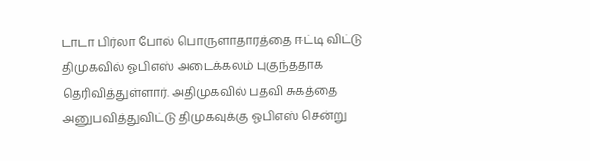டாடா பிர்லா போல் பொருளாதாரத்தை ஈட்டி விட்டு திமுகவில் ஓபிஎஸ் அடைக்கலம் புகுந்ததாக தெரிவித்துள்ளார். அதிமுகவில் பதவி சுகத்தை அனுபவித்துவிட்டு திமுகவுக்கு ஓபிஎஸ் சென்று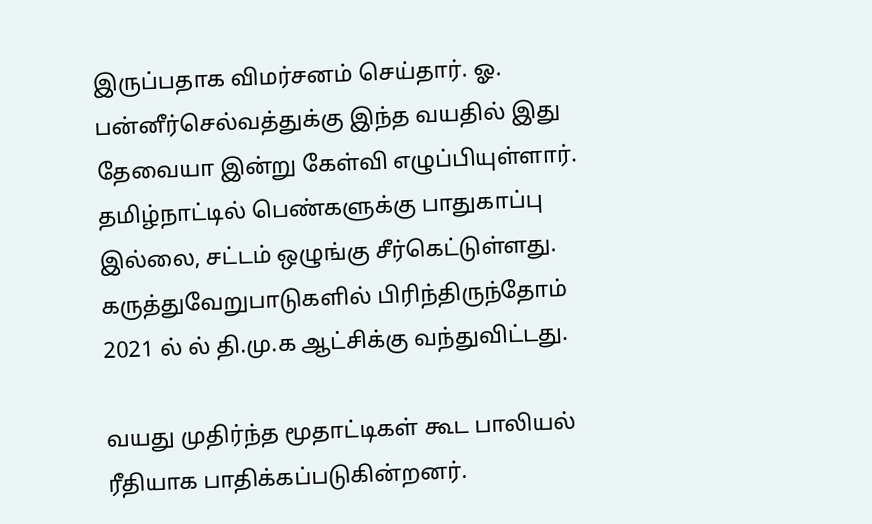இருப்பதாக விமர்சனம் செய்தார். ஓ. பன்னீர்செல்வத்துக்கு இந்த வயதில் இது தேவையா இன்று கேள்வி எழுப்பியுள்ளார். தமிழ்நாட்டில் பெண்களுக்கு பாதுகாப்பு இல்லை, சட்டம் ஒழுங்கு சீர்கெட்டுள்ளது. கருத்துவேறுபாடுகளில் பிரிந்திருந்தோம் 2021 ல் ல் தி.மு.க ஆட்சிக்கு வந்துவிட்டது.

வயது முதிர்ந்த மூதாட்டிகள் கூட பாலியல் ரீதியாக பாதிக்கப்படுகின்றனர்.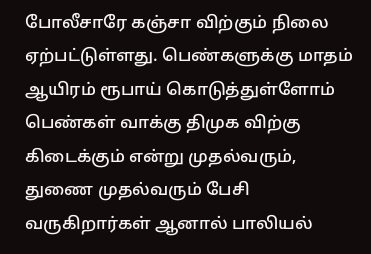போலீசாரே கஞ்சா விற்கும் நிலை ஏற்பட்டுள்ளது. பெண்களுக்கு மாதம் ஆயிரம் ரூபாய் கொடுத்துள்ளோம் பெண்கள் வாக்கு திமுக விற்கு கிடைக்கும் என்று முதல்வரும், துணை முதல்வரும் பேசி வருகிறார்கள் ஆனால் பாலியல்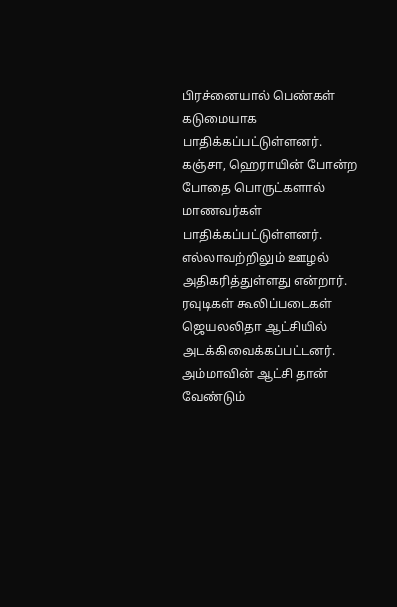பிரச்னையால் பெண்கள் கடுமையாக பாதிக்கப்பட்டுள்ளனர். கஞ்சா, ஹெராயின் போன்ற போதை பொருட்களால் மாணவர்கள் பாதிக்கப்பட்டுள்ளனர். எல்லாவற்றிலும் ஊழல் அதிகரித்துள்ளது என்றார். ரவுடிகள் கூலிப்படைகள் ஜெயலலிதா ஆட்சியில் அடக்கிவைக்கப்பட்டனர். அம்மாவின் ஆட்சி தான் வேண்டும்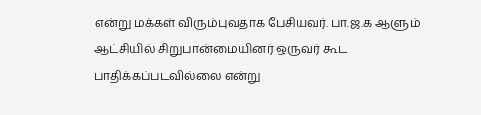என்று மக்கள் விரும்புவதாக பேசியவர். பா.ஜ.க ஆளும் ஆட்சியில் சிறுபான்மையினர் ஒருவர் கூட பாதிக்கப்படவில்லை என்று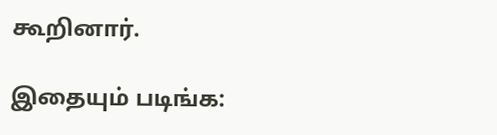கூறினார்.

இதையும் படிங்க: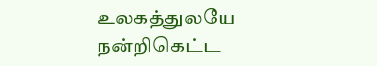உலகத்துலயே நன்றிகெட்ட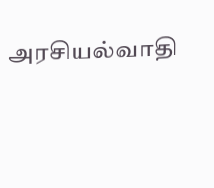அரசியல்வாதி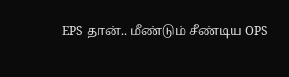EPS தான்.. மீண்டும் சீண்டிய OPS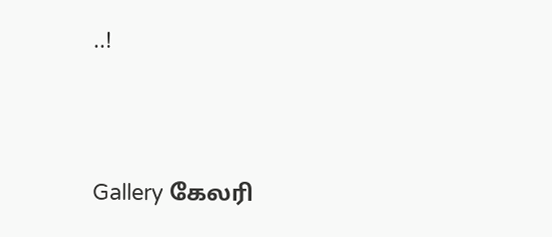..!




Gallery கேலரி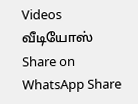Videos வீடியோஸ் Share on WhatsApp Share